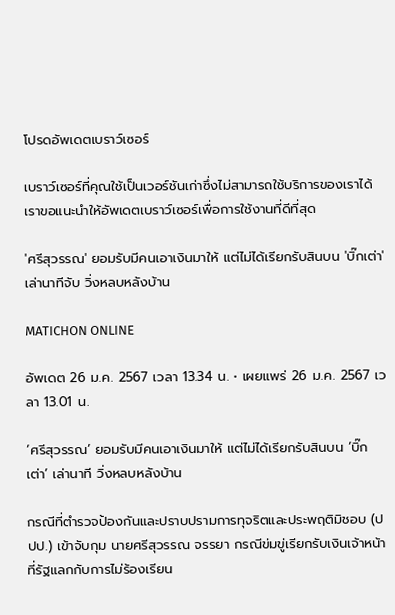โปรดอัพเดตเบราว์เซอร์

เบราว์เซอร์ที่คุณใช้เป็นเวอร์ชันเก่าซึ่งไม่สามารถใช้บริการของเราได้ เราขอแนะนำให้อัพเดตเบราว์เซอร์เพื่อการใช้งานที่ดีที่สุด

'ศรีสุวรรณ' ยอมรับมีคนเอาเงินมาให้ แต่ไม่ได้เรียกรับสินบน 'บิ๊กเต่า' เล่านาทีจับ วิ่งหลบหลังบ้าน

MATICHON ONLINE

อัพเดต 26 ม.ค. 2567 เวลา 13.34 น. • เผยแพร่ 26 ม.ค. 2567 เวลา 13.01 น.

‘ศรีสุวรรณ’ ยอมรับมีคนเอาเงินมาให้ แต่ไม่ได้เรียกรับสินบน ‘บิ๊กเต่า’ เล่านาที วิ่งหลบหลังบ้าน

กรณีที่ตำรวจป้องกันและปราบปรามการทุจริตและประพฤติมิชอบ (ปปป.) เข้าจับกุม นายศรีสุวรรณ จรรยา กรณีข่มขู่เรียกรับเงินเจ้าหน้าที่รัฐแลกกับการไม่ร้องเรียน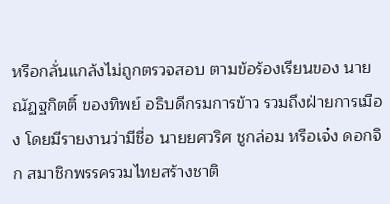หรือกลั่นแกล้งไม่ถูกตรวจสอบ ตามข้อร้องเรียนของ นายณัฏฐกิตติ์ ของทิพย์ อธิบดีกรมการข้าว รวมถึงฝ่ายการเมือง โดยมีรายงานว่ามีชื่อ นายยศวริศ ชูกล่อม หรือเจ๋ง ดอกจิก สมาชิกพรรครวมไทยสร้างชาติ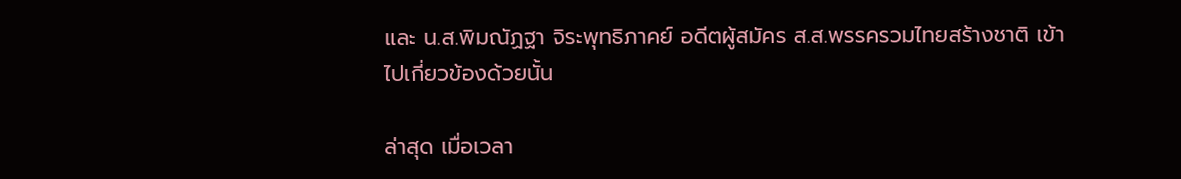และ น.ส.พิมณัฏฐา จิระพุทธิภาคย์ อดีตผู้สมัคร ส.ส.พรรครวมไทยสร้างชาติ เข้าไปเกี่ยวข้องด้วยนั้น

ล่าสุด เมื่อเวลา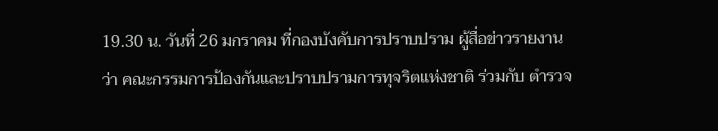19.30 น. วันที่ 26 มกราคม ที่กองบังคับการปราบปราม ผู้สื่อข่าวรายงานว่า คณะกรรมการป้องกันและปราบปรามการทุจริตแห่งชาติ ร่วมกับ ตำรวจ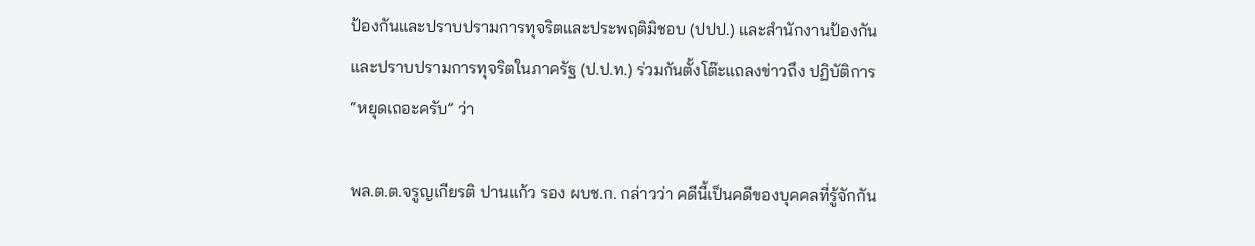ป้องกันและปราบปรามการทุจริตและประพฤติมิชอบ (ปปป.) และสำนักงานป้องกันและปราบปรามการทุจริตในภาครัฐ (ป.ป.ท.) ร่วมกันตั้งโต๊ะแถลงข่าวถึง ปฏิบัติการ “หยุดเถอะครับ” ว่า

พล.ต.ต.จรูญเกียรติ ปานแก้ว รอง ผบช.ก. กล่าวว่า คดีนี้เป็นคดีของบุคคลที่รู้จักกัน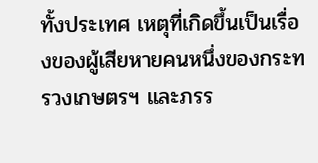ทั้งประเทศ เหตุที่เกิดขึ้นเป็นเรื่องของผู้เสียหายคนหนึ่งของกระทรวงเกษตรฯ และภรร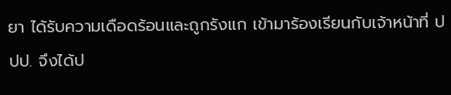ยา ได้รับความเดือดร้อนและถูกรังแก เข้ามาร้องเรียนกับเจ้าหน้าที่ ปปป. จึงได้ป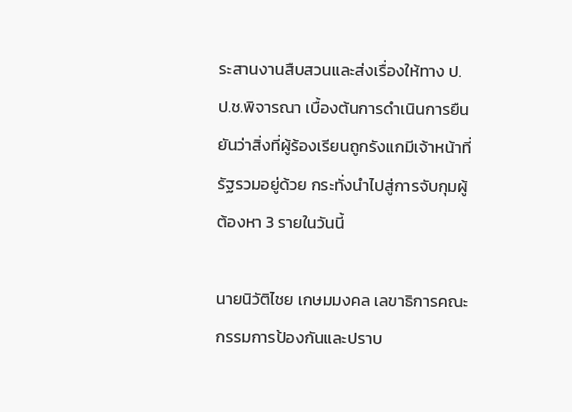ระสานงานสืบสวนและส่งเรื่องให้ทาง ป.ป.ช.พิจารณา เบื้องต้นการดำเนินการยืนยันว่าสิ่งที่ผู้ร้องเรียนถูกรังแกมีเจ้าหน้าที่รัฐรวมอยู่ด้วย กระทั่งนำไปสู่การจับกุมผู้ต้องหา 3 รายในวันนี้

นายนิวัติไชย เกษมมงคล เลขาธิการคณะกรรมการป้องกันและปราบ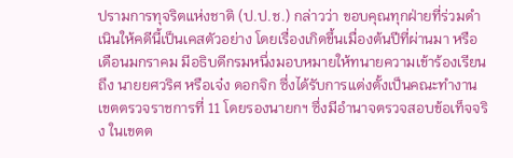ปรามการทุจริตแห่งชาติ (ป.ป.ช.) กล่าวว่า ขอบคุณทุกฝ่ายที่ร่วมดำเนินให้คดีนี้เป็นเคสตัวอย่าง โดยเรื่องเกิดขึ้นเมื่องต้นปีที่ผ่านมา หรือเดือนมกราคม มีอธิบดีกรมหนึ่งมอบหมายให้ทนายความเข้าร้องเรียนถึง นายยศวริศ หรือเจ๋ง ดอกจิก ซึ่งได้รับการแต่งตั้งเป็นคณะทำงานเขตตรวจราชการที่ 11 โดยรองนายกฯ ซึ่งมีอำนาจตรวจสอบข้อเท็จจริง ในเขตต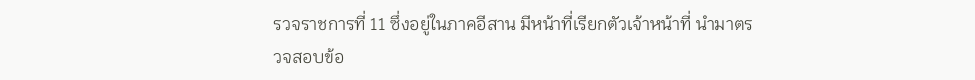รวจราชการที่ 11 ซึ่งอยู่ในภาคอีสาน มีหน้าที่เรียกตัวเจ้าหน้าที่ นำมาตรวจสอบข้อ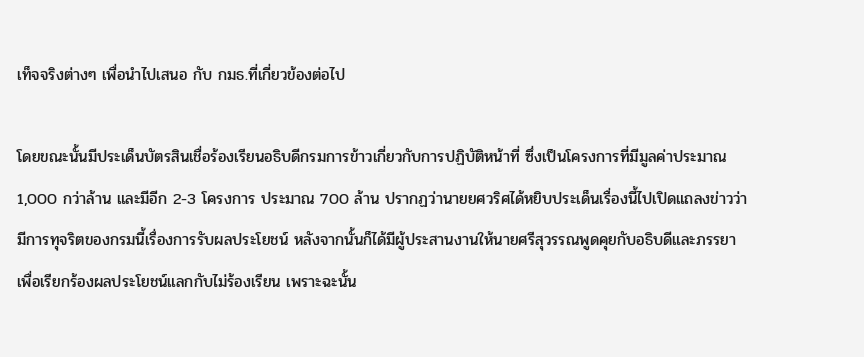เท็จจริงต่างๆ เพื่อนำไปเสนอ กับ กมธ.ที่เกี่ยวข้องต่อไป

โดยขณะนั้นมีประเด็นบัตรสินเชื่อร้องเรียนอธิบดีกรมการข้าวเกี่ยวกับการปฏิบัติหน้าที่ ซึ่งเป็นโครงการที่มีมูลค่าประมาณ 1,000 กว่าล้าน และมีอีก 2-3 โครงการ ประมาณ 700 ล้าน ปรากฏว่านายยศวริศได้หยิบประเด็นเรื่องนี้ไปเปิดแถลงข่าวว่ามีการทุจริตของกรมนี้เรื่องการรับผลประโยชน์ หลังจากนั้นก็ได้มีผู้ประสานงานให้นายศรีสุวรรณพูดคุยกับอธิบดีและภรรยา เพื่อเรียกร้องผลประโยชน์แลกกับไม่ร้องเรียน เพราะฉะนั้น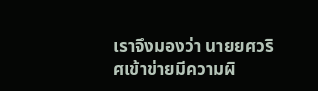เราจึงมองว่า นายยศวริศเข้าข่ายมีความผิ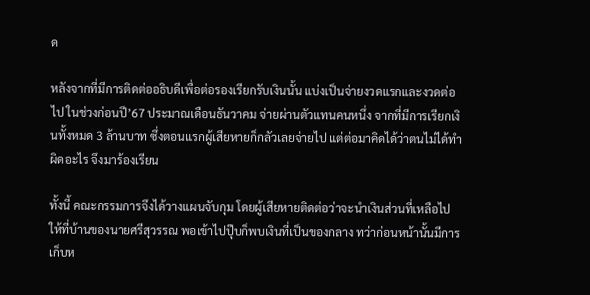ด

หลังจากที่มีการติดต่ออธิบดีเพื่อต่อรองเรียกรับเงินนั้น แบ่งเป็นจ่ายงวดแรกและงวดต่อไป ในช่วงก่อนปี’67 ประมาณเดือนธันวาคม จ่ายผ่านตัวแทนคนหนึ่ง จากที่มีการเรียกเงินทั้งหมด 3 ล้านบาท ซึ่งตอนแรกผู้เสียหายก็กลัวเลยจ่ายไป แต่ต่อมาคิดได้ว่าตนไม่ได้ทำผิดอะไร จึงมาร้องเรียน

ทั้งนี้ คณะกรรมการจึงได้วางแผนจับกุม โดยผู้เสียหายติดต่อว่าจะนำเงินส่วนที่เหลือไปให้ที่บ้านของนายศรีสุวรรณ พอเข้าไปปุ๊บก็พบเงินที่เป็นของกลาง ทว่าก่อนหน้านั้นมีการเก็บห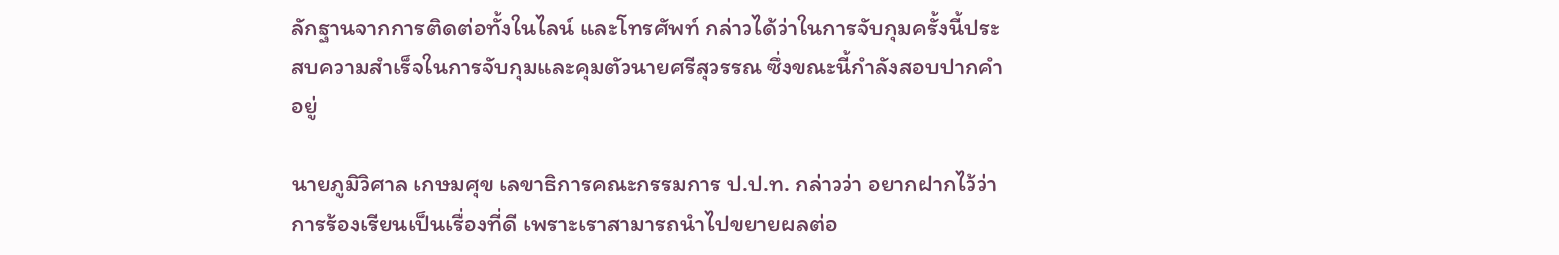ลักฐานจากการติดต่อทั้งในไลน์ และโทรศัพท์ กล่าวได้ว่าในการจับกุมครั้งนี้ประสบความสำเร็จในการจับกุมและคุมตัวนายศรีสุวรรณ ซึ่งขณะนี้กำลังสอบปากคำอยู่

นายภูมิวิศาล เกษมศุข เลขาธิการคณะกรรมการ ป.ป.ท. กล่าวว่า อยากฝากไว้ว่าการร้องเรียนเป็นเรื่องที่ดี เพราะเราสามารถนำไปขยายผลต่อ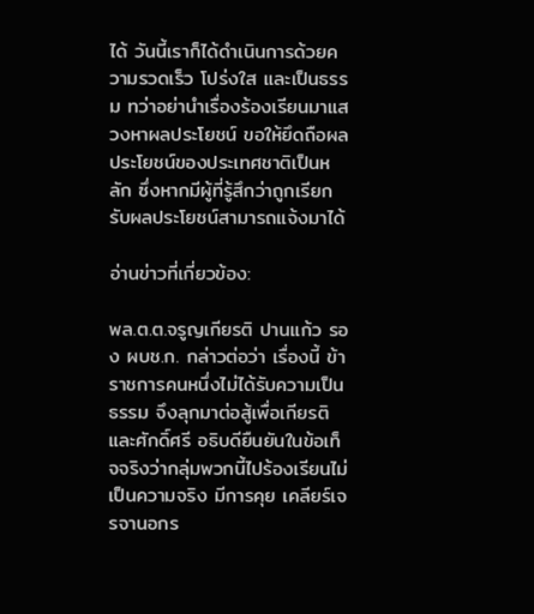ได้ วันนี้เราก็ได้ดำเนินการด้วยความรวดเร็ว โปร่งใส และเป็นธรรม ทว่าอย่านำเรื่องร้องเรียนมาแสวงหาผลประโยชน์ ขอให้ยึดถือผลประโยชน์ของประเทศชาติเป็นหลัก ซึ่งหากมีผู้ที่รู้สึกว่าถูกเรียกรับผลประโยชน์สามารถแจ้งมาได้

อ่านข่าวที่เกี่ยวข้อง:

พล.ต.ต.จรูญเกียรติ ปานแก้ว รอง ผบช.ก. กล่าวต่อว่า เรื่องนี้ ข้าราชการคนหนึ่งไม่ได้รับความเป็นธรรม จึงลุกมาต่อสู้เพื่อเกียรติและศักดิ์ศรี อธิบดียืนยันในข้อเท็จจริงว่ากลุ่มพวกนี้ไปร้องเรียนไม่เป็นความจริง มีการคุย เคลียร์เจรจานอกร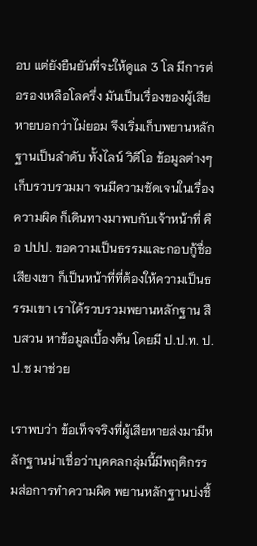อบ แต่ยังยืนยันที่จะให้ดูแล 3 โล มีการต่อรองเหลือโลครึ่ง มันเป็นเรื่องของผู้เสียหายบอกว่าไม่ยอม จึงเริ่มเก็บพยานหลักฐานเป็นลำดับ ทั้งไลน์ วิดีโอ ข้อมูลต่างๆ เก็บรวบรวมมา จนมีความชัดเจนในเรื่องความผิด ก็เดินทางมาพบกับเจ้าหน้าที่ คือ ปปป. ขอความเป็นธรรมและกอบกู้ชื่อเสียงเขา ก็เป็นหน้าที่ที่ต้องให้ความเป็นธรรมเขา เราได้รวบรวมพยานหลักฐาน สืบสวน หาข้อมูลเบื้องต้น โดยมี ป.ป.ท. ป.ป.ช มาช่วย

เราพบว่า ข้อเท็จจริงที่ผู้เสียหายส่งมามีหลักฐานน่าเชื่อว่าบุคคลกลุ่มนี้มีพฤติกรรมส่อการทำความผิด พยานหลักฐานบ่งชี้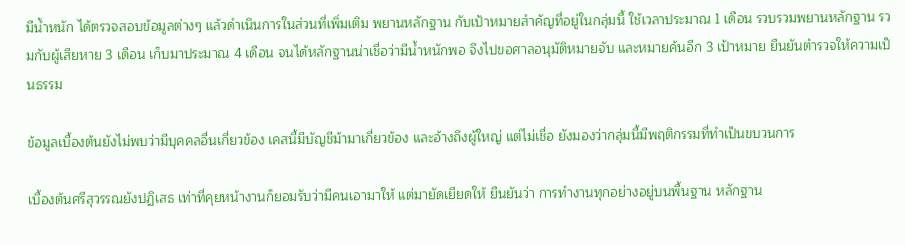มีน้ำหนัก ได้ตรวจสอบข้อมูลต่างๆ แล้วดำเนินการในส่วนที่เพิ่มเติม พยานหลักฐาน กับเป้าหมายสำคัญที่อยู่ในกลุ่มนี้ ใช้เวลาประมาณ 1 เดือน รวบรวมพยานหลักฐาน รวมกับผู้เสียหาย 3 เดือน เก็บมาประมาณ 4 เดือน จนได้หลักฐานน่าเชื่อว่ามีน้ำหนักพอ จึงไปขอศาลอนุมัติหมายจับ และหมายค้นอีก 3 เป้าหมาย ยืนยันตำรวจให้ความเป็นธรรม

ข้อมูลเบื้องต้นยังไม่พบว่ามีบุคคลอื่นเกี่ยวข้อง เคสนี้มีบัญชีม้ามาเกี่ยวข้อง และอ้างถึงผู้ใหญ่ แต่ไม่เชื่อ ยังมองว่ากลุ่มนี้มีพฤติกรรมที่ทำเป็นขบวนการ

เบื้องต้นศรีสุวรรณยังปฏิเสธ เท่าที่คุยหน้างานก็ยอมรับว่ามีคนเอามาให้ แต่มายัดเยียดให้ ยืนยันว่า การทำงานทุกอย่างอยู่บนพื้นฐาน หลักฐาน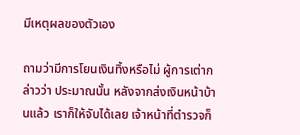มีเหตุผลของตัวเอง

ถามว่ามีการโยนเงินทิ้งหรือไม่ ผู้การเต่ากล่าวว่า ประมาณนั้น หลังจากส่งเงินหน้าบ้านแล้ว เราก็ให้จับได้เลย เจ้าหน้าที่ตำรวจก็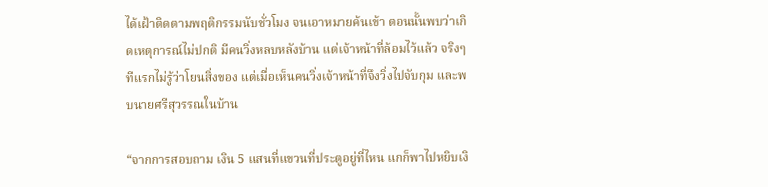ได้เฝ้าติดตามพฤติกรรมนับชั่วโมง จนเอาหมายค้นเข้า ตอนนั้นพบว่าเกิดเหตุการณ์ไม่ปกติ มีคนวิ่งหลบหลังบ้าน แต่เจ้าหน้าที่ล้อมไว้แล้ว จริงๆ ทีแรกไม่รู้ว่าโยนสิ่งของ แต่เมื่อเห็นคนวิ่งเจ้าหน้าที่จึงวิ่งไปจับกุม และพบนายศรีสุวรรณในบ้าน

“จากการสอบถาม เงิน 5 แสนที่แขวนที่ประตูอยู่ที่ไหน แกก็พาไปหยิบเงิ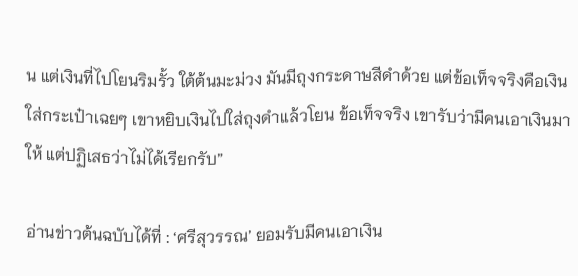น แต่เงินที่ไปโยนริมรั้ว ใต้ต้นมะม่วง มันมีถุงกระดาษสีดำด้วย แต่ข้อเท็จจริงคือเงินใส่กระเป๋าเฉยๆ เขาหยิบเงินไปใส่ถุงดำแล้วโยน ข้อเท็จจริง เขารับว่ามีคนเอาเงินมาให้ แต่ปฏิเสธว่าไม่ได้เรียกรับ”

อ่านข่าวต้นฉบับได้ที่ : ‘ศรีสุวรรณ’ ยอมรับมีคนเอาเงิน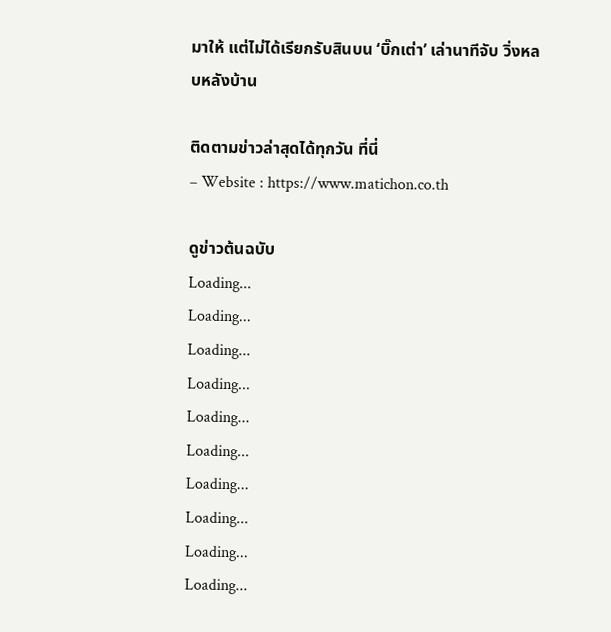มาให้ แต่ไม่ได้เรียกรับสินบน ‘บิ๊กเต่า’ เล่านาทีจับ วิ่งหลบหลังบ้าน

ติดตามข่าวล่าสุดได้ทุกวัน ที่นี่
– Website : https://www.matichon.co.th

ดูข่าวต้นฉบับ
Loading...
Loading...
Loading...
Loading...
Loading...
Loading...
Loading...
Loading...
Loading...
Loading...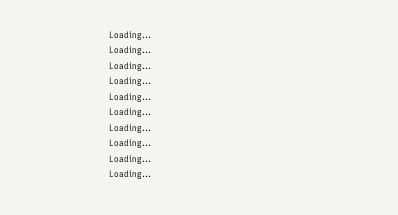Loading...
Loading...
Loading...
Loading...
Loading...
Loading...
Loading...
Loading...
Loading...
Loading...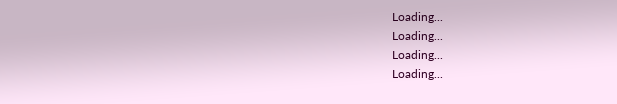Loading...
Loading...
Loading...
Loading...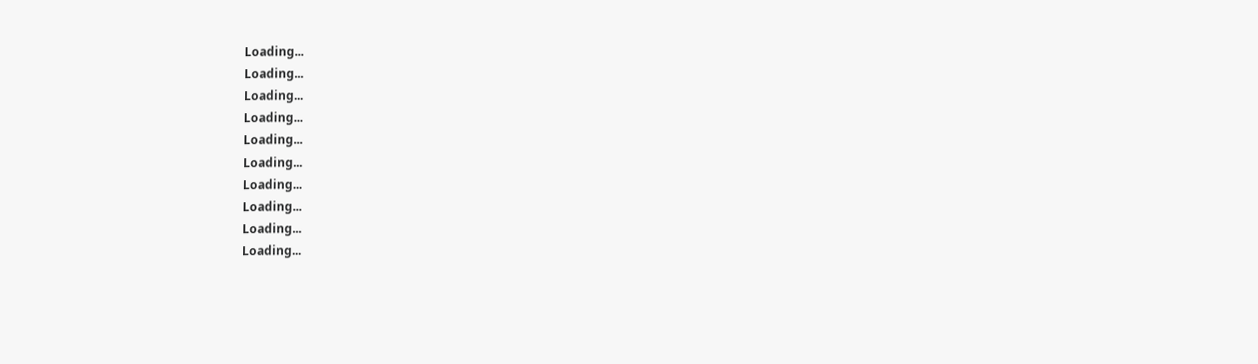Loading...
Loading...
Loading...
Loading...
Loading...
Loading...
Loading...
Loading...
Loading...
Loading...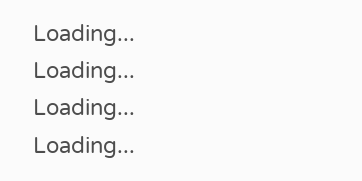Loading...
Loading...
Loading...
Loading...